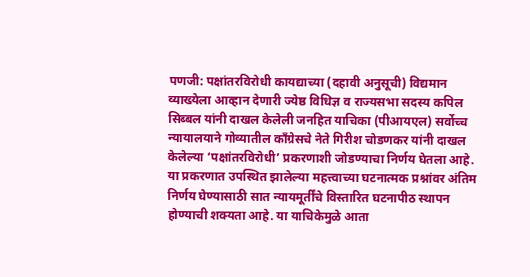पणजी: पक्षांतरविरोधी कायद्याच्या (दहावी अनुसूची) विद्यमान व्याख्येला आव्हान देणारी ज्येष्ठ विधिज्ञ व राज्यसभा सदस्य कपिल सिब्बल यांनी दाखल केलेली जनहित याचिका (पीआयएल) सर्वोच्च न्यायालयाने गोव्यातील काँग्रेसचे नेते गिरीश चोडणकर यांनी दाखल केलेल्या ‘पक्षांतरविरोधी’ प्रकरणाशी जोडण्याचा निर्णय घेतला आहे.
या प्रकरणात उपस्थित झालेल्या महत्त्वाच्या घटनात्मक प्रश्नांवर अंतिम निर्णय घेण्यासाठी सात न्यायमूर्तींचे विस्तारित घटनापीठ स्थापन होण्याची शक्यता आहे. या याचिकेमुळे आता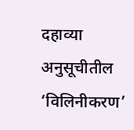दहाव्या अनुसूचीतील ‘विलिनीकरण’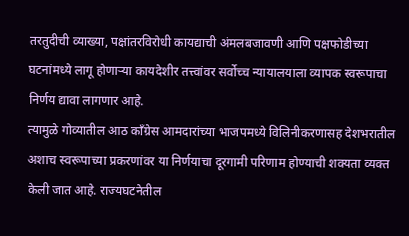तरतुदीची व्याख्या, पक्षांतरविरोधी कायद्याची अंमलबजावणी आणि पक्षफोडीच्या घटनांमध्ये लागू होणाऱ्या कायदेशीर तत्त्वांवर सर्वोच्च न्यायालयाला व्यापक स्वरूपाचा निर्णय द्यावा लागणार आहे.
त्यामुळे गोव्यातील आठ काँग्रेस आमदारांच्या भाजपमध्ये विलिनीकरणासह देशभरातील अशाच स्वरूपाच्या प्रकरणांवर या निर्णयाचा दूरगामी परिणाम होण्याची शक्यता व्यक्त केली जात आहे. राज्यघटनेतील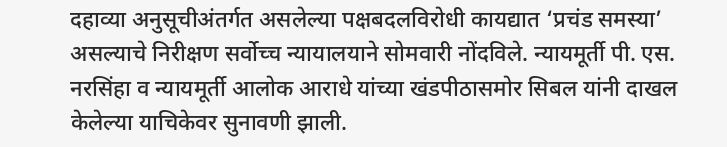दहाव्या अनुसूचीअंतर्गत असलेल्या पक्षबदलविरोधी कायद्यात ‘प्रचंड समस्या’ असल्याचे निरीक्षण सर्वोच्च न्यायालयाने सोमवारी नोंदविले. न्यायमूर्ती पी. एस. नरसिंहा व न्यायमूर्ती आलोक आराधे यांच्या खंडपीठासमोर सिबल यांनी दाखल केलेल्या याचिकेवर सुनावणी झाली.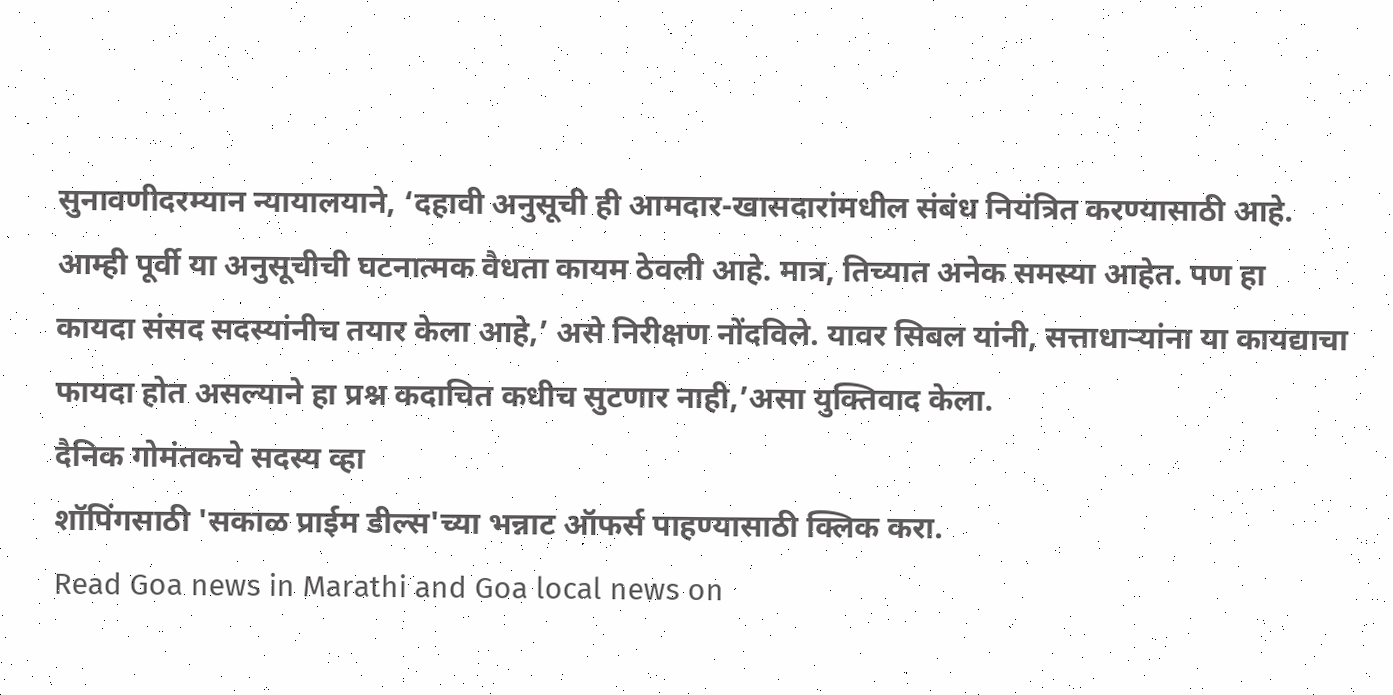सुनावणीदरम्यान न्यायालयाने, ‘दहावी अनुसूची ही आमदार-खासदारांमधील संबंध नियंत्रित करण्यासाठी आहे. आम्ही पूर्वी या अनुसूचीची घटनात्मक वैधता कायम ठेवली आहे. मात्र, तिच्यात अनेक समस्या आहेत. पण हा कायदा संसद सदस्यांनीच तयार केला आहे,’ असे निरीक्षण नोंदविले. यावर सिबल यांनी, सत्ताधाऱ्यांना या कायद्याचा फायदा होत असल्याने हा प्रश्न कदाचित कधीच सुटणार नाही,’असा युक्तिवाद केला.
दैनिक गोमंतकचे सदस्य व्हा
शॉपिंगसाठी 'सकाळ प्राईम डील्स'च्या भन्नाट ऑफर्स पाहण्यासाठी क्लिक करा.
Read Goa news in Marathi and Goa local news on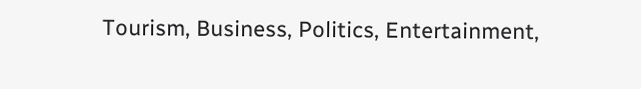Tourism, Business, Politics, Entertainment,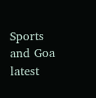Sports and Goa latest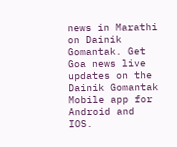news in Marathi on Dainik Gomantak. Get Goa news live updates on the Dainik Gomantak Mobile app for Android and IOS.